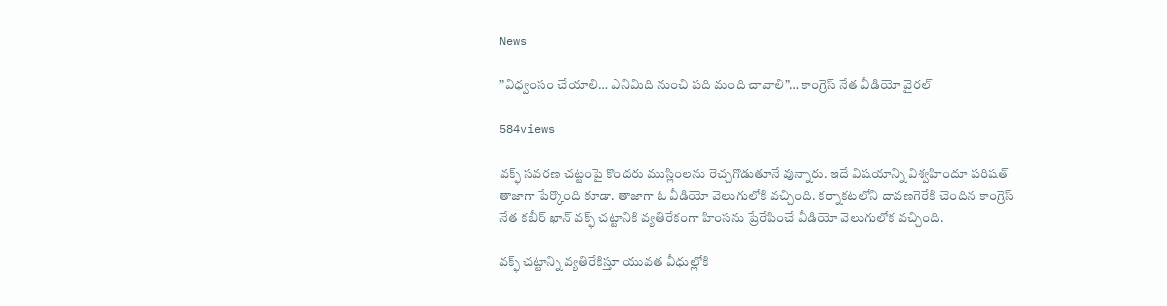News

”విధ్వంసం చేయాలి… ఎనిమిది నుంచి పది మంది చావాలి”… కాంగ్రెస్ నేత వీడియో వైరల్

584views

వక్ఫ్ సవరణ చట్టంపై కొందరు ముస్లింలను రెచ్చగొడుతూనే వున్నారు. ఇదే విషయాన్ని విశ్వహిందూ పరిషత్ తాజాగా పేర్కొంది కూడా. తాజాగా ఓ వీడియో వెలుగులోకి వచ్చింది. కర్నాకటలోని దావణగెరేకి చెందిన కాంగ్రెస్ నేత కబీర్ ఖాన్ వక్ఫ్ చట్టానికి వ్యతిరేకంగా హింసను ప్రేరేపించే వీడియో వెలుగులోక వచ్చింది.

వక్ఫ్ చట్టాన్ని వ్యతిరేకిస్తూ యువత వీధుల్లోకి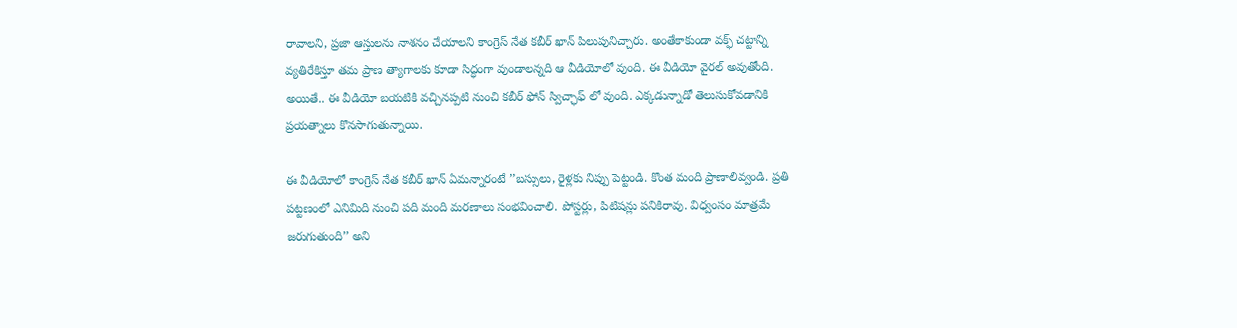రావాలని, ప్రజా ఆస్తులను నాశనం చేయాలని కాంగ్రెస్ నేత కబీర్ ఖాన్ పిలుపునిచ్చారు. అంతేకాకుండా వక్ఫ్ చట్టాన్ని వ్యతిరేకిస్తూ తమ ప్రాణ త్యాగాలకు కూడా సిద్ధంగా వుండాలన్నది ఆ వీడియోలో వుంది. ఈ వీడియో వైరల్ అవుతోంది. అయితే.. ఈ వీడియో బయటికి వచ్చినప్పటి నుంచి కబీర్ ఫోన్ స్విచ్ఛాఫ్ లో వుంది. ఎక్కడున్నాడో తెలుసుకోవడానికి ప్రయత్నాలు కొనసాగుతున్నాయి.

ఈ వీడియోలో కాంగ్రెస్ నేత కబీర్ ఖాన్ ఏమన్నారంటే ’’బస్సులు, రైళ్లకు నిప్పు పెట్టండి. కొంత మంది ప్రాణాలివ్వండి. ప్రతి పట్టణంలో ఎనిమిది నుంచి పది మంది మరణాలు సంభవించాలి. పోస్టర్లు, పిటిషన్లు పనికిరావు. విధ్వంసం మాత్రమే జరుగుతుంది’’ అని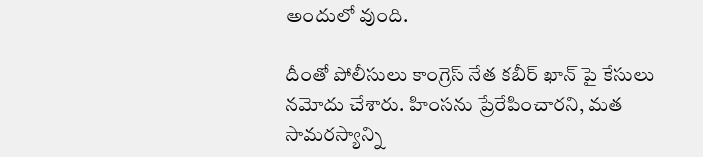అందులో వుంది.

దీంతో పోలీసులు కాంగ్రెస్ నేత కబీర్ ఖాన్ పై కేసులు నమోదు చేశారు. హింసను ప్రేరేపించారని, మత సామరస్యాన్ని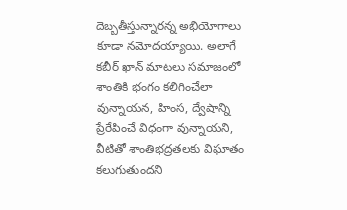దెబ్బతీస్తున్నారన్న అభియోగాలు కూడా నమోదయ్యాయి. అలాగే కబీర్ ఖాన్ మాటలు సమాజంలో శాంతికి భంగం కలిగించేలా వున్నాయన, హింస, ద్వేషాన్ని ప్రేరేపించే విధంగా వున్నాయని, వీటితో శాంతిభద్రతలకు విఘాతం కలుగుతుందని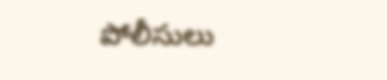పోలీసులు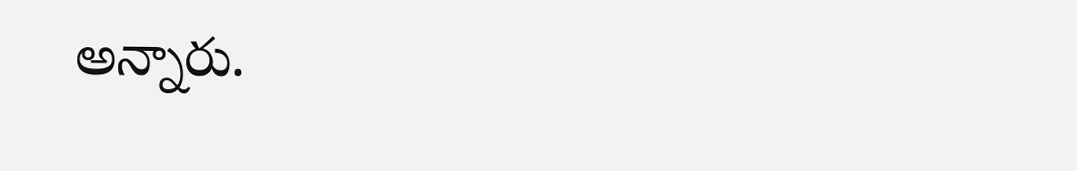అన్నారు.